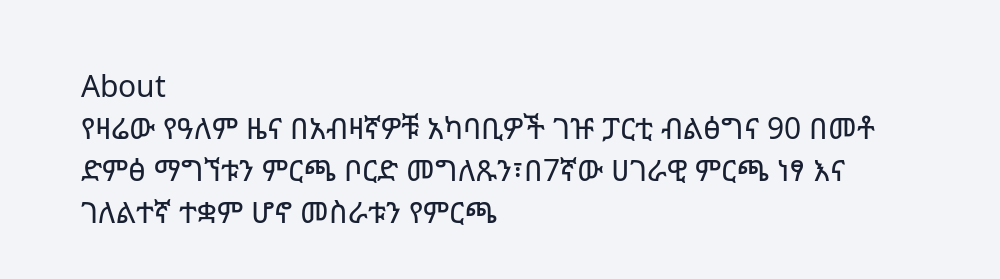About
የዛሬው የዓለም ዜና በአብዛኛዎቹ አካባቢዎች ገዡ ፓርቲ ብልፅግና 90 በመቶ ድምፅ ማግኘቱን ምርጫ ቦርድ መግለጹን፣በ7ኛው ሀገራዊ ምርጫ ነፃ እና ገለልተኛ ተቋም ሆኖ መስራቱን የምርጫ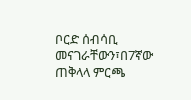ቦርድ ሰብሳቢ መናገራቸውን፣በ7ኛው ጠቅላላ ምርጫ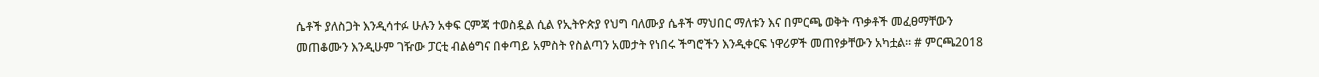ሴቶች ያለስጋት እንዲሳተፉ ሁሉን አቀፍ ርምጃ ተወስዷል ሲል የኢትዮጵያ የህግ ባለሙያ ሴቶች ማህበር ማለቱን እና በምርጫ ወቅት ጥቃቶች መፈፀማቸውን መጠቆሙን እንዲሁም ገዥው ፓርቲ ብልፅግና በቀጣይ አምስት የስልጣን አመታት የነበሩ ችግሮችን እንዲቀርፍ ነዋሪዎች መጠየቃቸውን አካቷል። # ምርጫ2018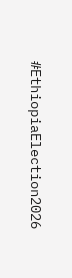#EthiopiaElection2026